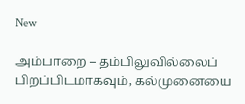New

அம்பாறை – தம்பிலுவில்லைப் பிறப்பிடமாகவும், கல்முனையை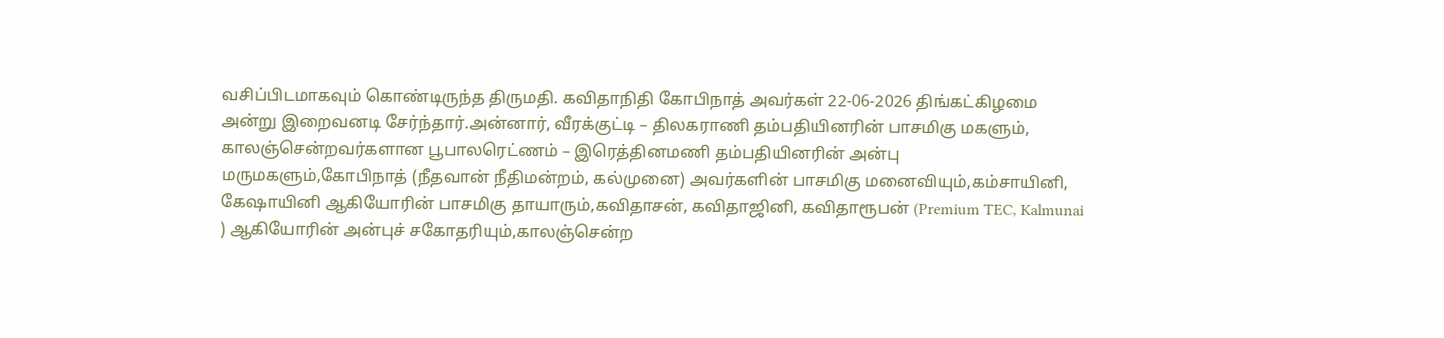வசிப்பிடமாகவும் கொண்டிருந்த திருமதி. கவிதாநிதி கோபிநாத் அவர்கள் 22-06-2026 திங்கட்கிழமை அன்று இறைவனடி சேர்ந்தார்.அன்னார், வீரக்குட்டி – திலகராணி தம்பதியினரின் பாசமிகு மகளும், காலஞ்சென்றவர்களான பூபாலரெட்ணம் – இரெத்தினமணி தம்பதியினரின் அன்பு மருமகளும்,கோபிநாத் (நீதவான் நீதிமன்றம், கல்முனை) அவர்களின் பாசமிகு மனைவியும்,கம்சாயினி, கேஷாயினி ஆகியோரின் பாசமிகு தாயாரும்,கவிதாசன், கவிதாஜினி, கவிதாரூபன் (Premium TEC, Kalmunai ) ஆகியோரின் அன்புச் சகோதரியும்,காலஞ்சென்ற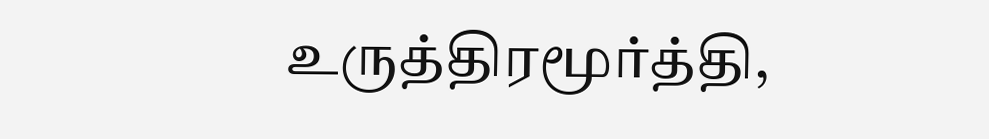உருத்திரமூர்த்தி,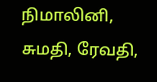நிமாலினி, சுமதி, ரேவதி,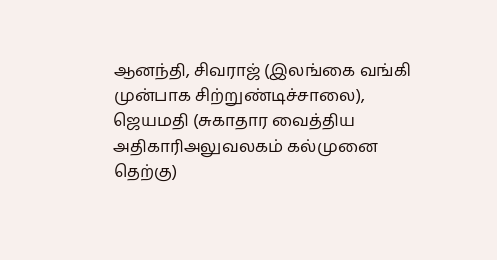ஆனந்தி, சிவராஜ் (இலங்கை வங்கி முன்பாக சிற்றுண்டிச்சாலை), ஜெயமதி (சுகாதார வைத்திய அதிகாரிஅலுவலகம் கல்முனை தெற்கு)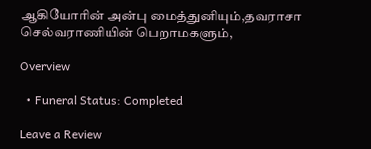ஆகியோரின் அன்பு மைத்துனியும்,தவராசா செல்வராணியின் பெறாமகளும்,

Overview

  • Funeral Status: Completed

Leave a Review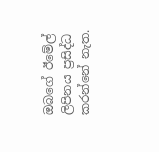ඔබගේ ඊමේල් ලිපිනය ප්‍රසිද්ධ කරන්නේ නැත.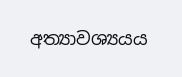අත්‍යාවශ්‍යයය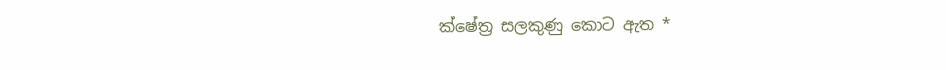ක්ෂේත්‍ර සලකුණු කොට ඇත *